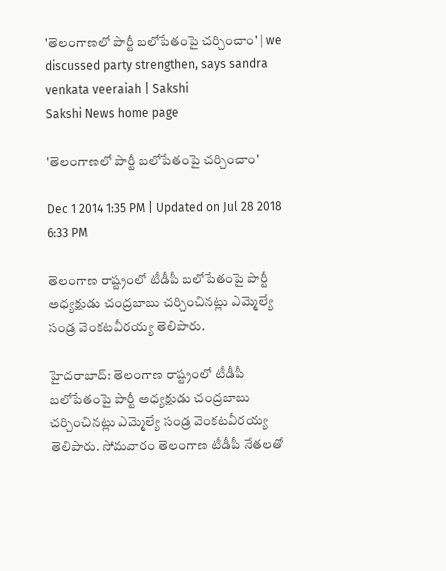'తెలంగాణలో పార్టీ బలోపేతంపై చర్చించాం' | we discussed party strengthen, says sandra venkata veeraiah | Sakshi
Sakshi News home page

'తెలంగాణలో పార్టీ బలోపేతంపై చర్చించాం'

Dec 1 2014 1:35 PM | Updated on Jul 28 2018 6:33 PM

తెలంగాణ రాష్ట్రంలో టీడీపీ బలోపేతంపై పార్టీ అధ్యక్షుడు చంద్రబాబు చర్చించినట్లు ఎమ్మెల్యే సండ్ర వెంకటవీరయ్య తెలిపారు.

హైదరాబాద్: తెలంగాణ రాష్ట్రంలో టీడీపీ బలోపేతంపై పార్టీ అధ్యక్షుడు చంద్రబాబు చర్చించినట్లు ఎమ్మెల్యే సండ్ర వెంకటవీరయ్య తెలిపారు. సోమవారం తెలంగాణ టీడీపీ నేతలతో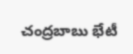చంద్రబాబు భేటీ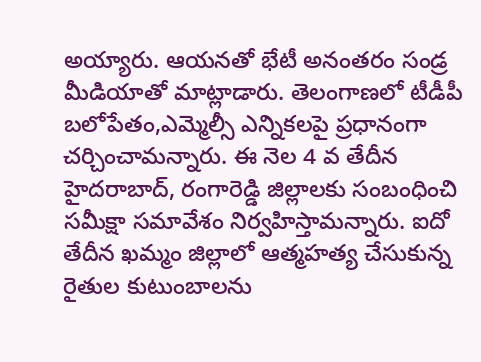అయ్యారు. ఆయనతో భేటీ అనంతరం సండ్ర మీడియాతో మాట్లాడారు. తెలంగాణలో టీడీపీ బలోపేతం,ఎమ్మెల్సీ ఎన్నికలపై ప్రధానంగా చర్చించామన్నారు. ఈ నెల 4 వ తేదీన హైదరాబాద్, రంగారెడ్డి జిల్లాలకు సంబంధించి సమీక్షా సమావేశం నిర్వహిస్తామన్నారు. ఐదో తేదీన ఖమ్మం జిల్లాలో ఆత్మహత్య చేసుకున్న రైతుల కుటుంబాలను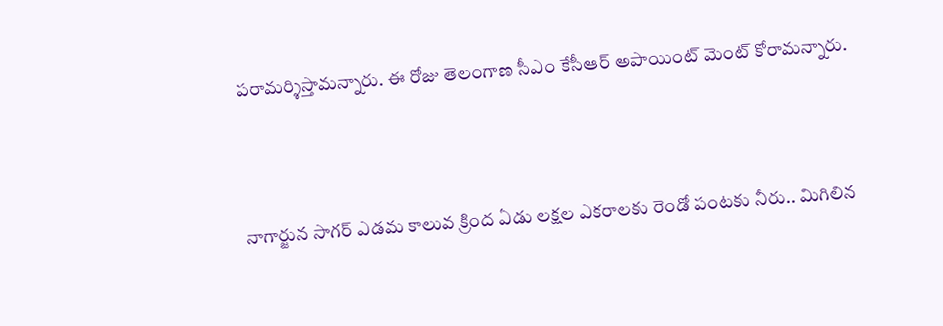పరామర్శిస్తామన్నారు. ఈ రోజు తెలంగాణ సీఎం కేసీఆర్ అపాయింట్ మెంట్ కోరామన్నారు.



నాగార్జున సాగర్ ఎడమ కాలువ క్రింద ఏడు లక్షల ఎకరాలకు రెండో పంటకు నీరు.. మిగిలిన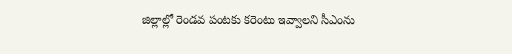జిల్లాల్లో రెండవ పంటకు కరెంటు ఇవ్వాలని సీఎంను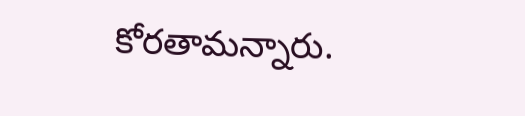కోరతామన్నారు.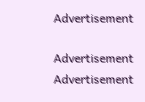Advertisement

Advertisement
Advertisement